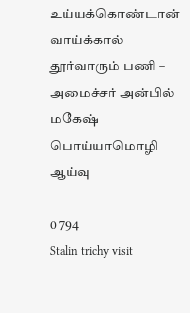உய்யக்கொண்டான் வாய்க்கால் தூர்வாரும் பணி – அமைச்சர் அன்பில் மகேஷ் பொய்யாமொழி ஆய்வு

0 794
Stalin trichy visit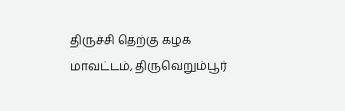திருச்சி தெற்கு கழக மாவட்டம், திருவெறும்பூர்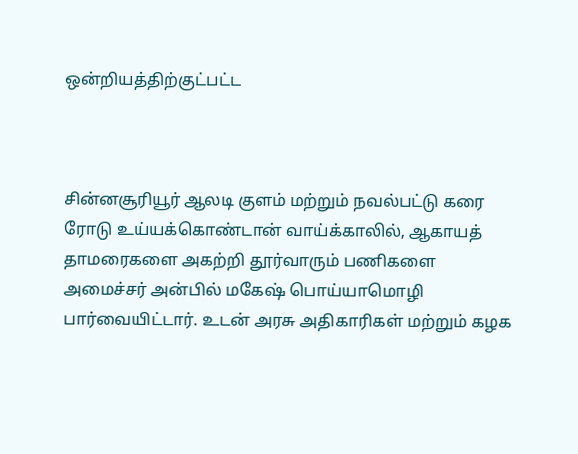ஒன்றியத்திற்குட்பட்ட



சின்னசூரியூர் ஆலடி குளம் மற்றும் நவல்பட்டு கரை ரோடு உய்யக்கொண்டான் வாய்க்காலில், ஆகாயத் தாமரைகளை அகற்றி தூர்வாரும் பணிகளை அமைச்சர் அன்பில் மகேஷ் பொய்யாமொழி பார்வையிட்டார். உடன் அரசு அதிகாரிகள் மற்றும் கழக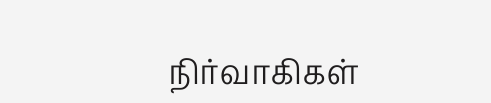நிர்வாகிகள்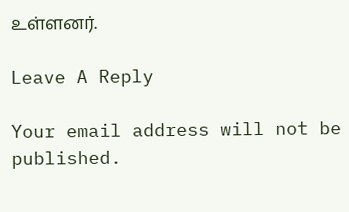உள்ளனர்.

Leave A Reply

Your email address will not be published.